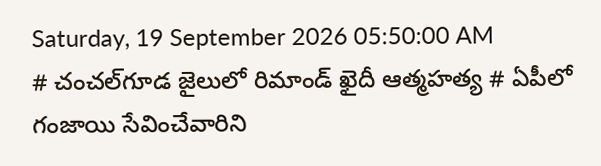Saturday, 19 September 2026 05:50:00 AM
# చంచల్‌గూడ జైలులో రిమాండ్ ఖైదీ ఆత్మహత్య # ఏపీలో గంజాయి సేవించేవారిని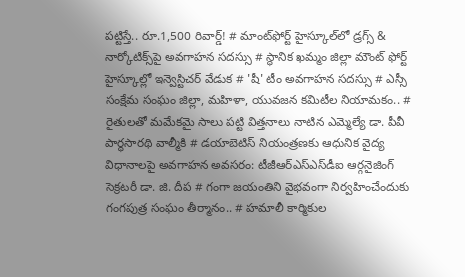పట్టిస్తే.. రూ.1,500 రివార్డ్! # మాంట్‌ఫోర్ట్ హైస్కూల్‌లో డ్రగ్స్ & నార్కోటిక్స్‌పై అవగాహన సదస్సు # స్థానిక ఖమ్మం జిల్లా మౌంట్ ఫోర్ట్ హైస్కూల్లో ఇన్వెస్టిచర్ వేడుక # 'షీ' టీం అవగాహన సదస్సు # ఎస్సీ సంక్షేమ సంఘం జిల్లా, మహిళా, యువజన కమిటీల నియామకం.. # రైతులతో మమేకమై సాలు పట్టి విత్తనాలు నాటిన ఎమ్మెల్యే డా. పీవీ పార్థసారథి వాల్మీకి # డయాబెటిస్ నియంత్రణకు ఆధునిక వైద్య విధానాలపై అవగాహన అవసరం: టీజీఆర్‌ఎస్‌ఎస్‌డీఐ ఆర్గనైజింగ్ సెక్రటరీ డా. జి. దీప # గంగా జయంతిని వైభవంగా నిర్వహించేందుకు గంగపుత్ర సంఘం తీర్మానం.. # హమాలీ కార్మికుల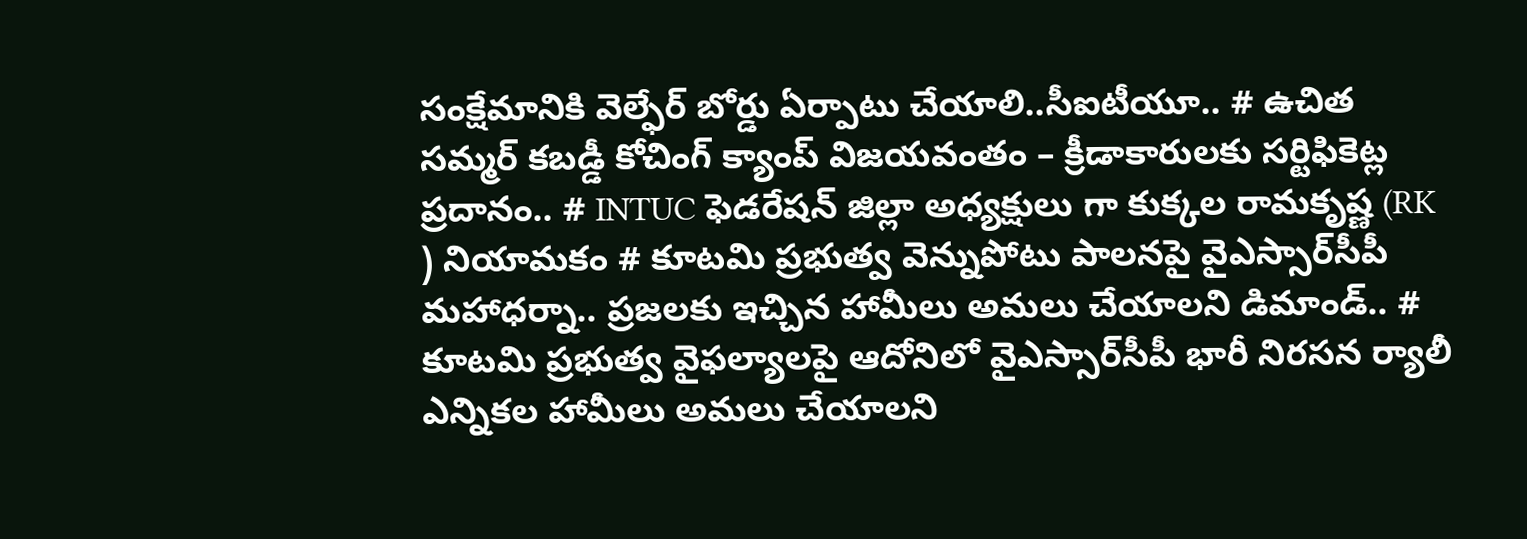సంక్షేమానికి వెల్ఫేర్ బోర్డు ఏర్పాటు చేయాలి..సీఐటీయూ.. # ఉచిత సమ్మర్ కబడ్డీ కోచింగ్ క్యాంప్ విజయవంతం – క్రీడాకారులకు సర్టిఫికెట్ల ప్రదానం.. # INTUC ఫెడరేషన్ జిల్లా అధ్యక్షులు గా కుక్కల రామకృష్ణ (RK ) నియామకం # కూటమి ప్రభుత్వ వెన్నుపోటు పాలనపై వైఎస్సార్‌సీపీ మహాధర్నా.. ప్రజలకు ఇచ్చిన హామీలు అమలు చేయాలని డిమాండ్.. # కూటమి ప్రభుత్వ వైఫల్యాలపై ఆదోనిలో వైఎస్సార్‌సీపీ భారీ నిరసన ర్యాలీ ఎన్నికల హామీలు అమలు చేయాలని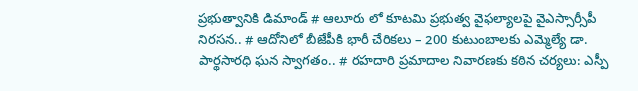ప్రభుత్వానికి డిమాండ్ # ఆలూరు లో కూటమి ప్రభుత్వ వైఫల్యాలపై వైఎస్సార్సీపీ నిరసన.. # ఆదోనిలో బీజేపీకి భారీ చేరికలు – 200 కుటుంబాలకు ఎమ్మెల్యే డా. పార్థసారధి ఘన స్వాగతం.. # రహదారి ప్రమాదాల నివారణకు కఠిన చర్యలు: ఎస్పీ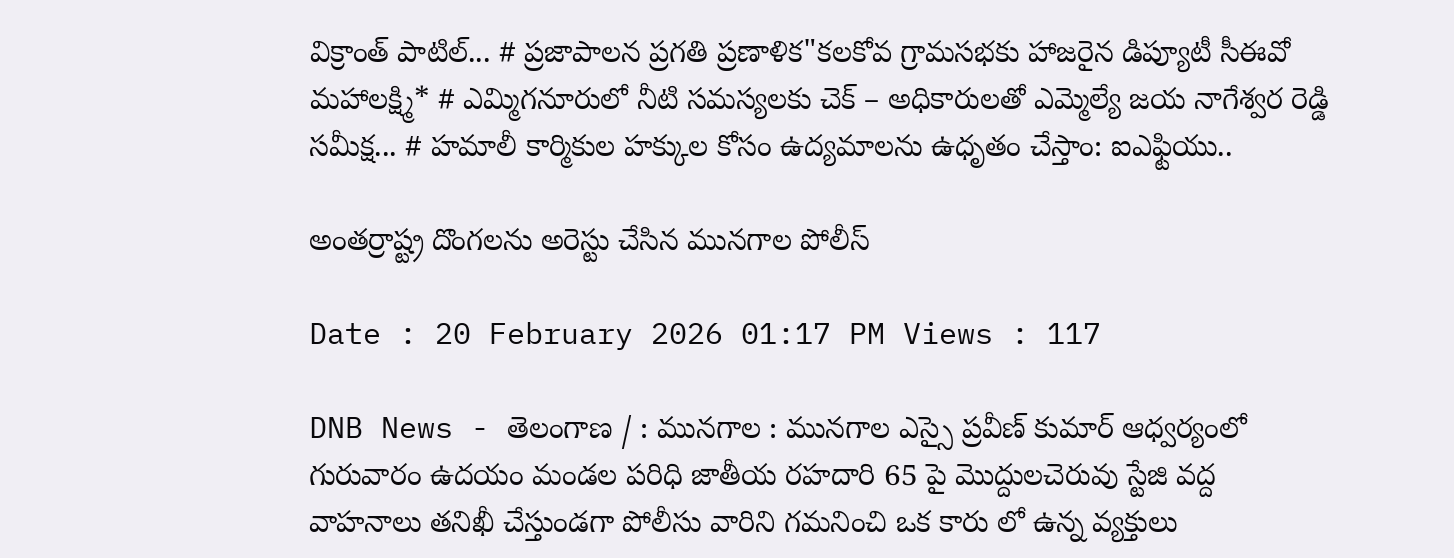విక్రాంత్ పాటిల్... # ప్రజాపాలన ప్రగతి ప్రణాళిక"కలకోవ గ్రామసభకు హాజరైన డిప్యూటీ సీఈవో మహాలక్ష్మి* # ఎమ్మిగనూరులో నీటి సమస్యలకు చెక్ – అధికారులతో ఎమ్మెల్యే జయ నాగేశ్వర రెడ్డి సమీక్ష... # హమాలీ కార్మికుల హక్కుల కోసం ఉద్యమాలను ఉధృతం చేస్తాం: ఐఎఫ్టియు..

అంతర్రాష్ట్ర దొంగలను అరెస్టు చేసిన మునగాల పోలీస్

Date : 20 February 2026 01:17 PM Views : 117

DNB News - తెలంగాణ / : మునగాల : మునగాల ఎస్సై ప్రవీణ్ కుమార్ ఆధ్వర్యంలో గురువారం ఉదయం మండల పరిధి జాతీయ రహదారి 65 పై మొద్దులచెరువు స్టేజి వద్ద వాహనాలు తనిఖీ చేస్తుండగా పోలీసు వారిని గమనించి ఒక కారు లో ఉన్న వ్యక్తులు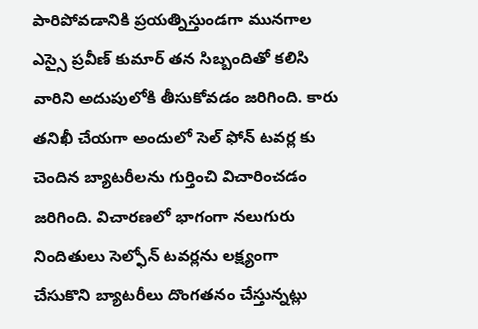పారిపోవడానికి ప్రయత్నిస్తుండగా మునగాల ఎస్సై ప్రవీణ్ కుమార్ తన సిబ్బందితో కలిసి వారిని అదుపులోకి తీసుకోవడం జరిగింది. కారు తనిఖీ చేయగా అందులో సెల్ ఫోన్ టవర్ల కు చెందిన బ్యాటరీలను గుర్తించి విచారించడం జరిగింది. విచారణలో భాగంగా నలుగురు నిందితులు సెల్ఫోన్ టవర్లను లక్ష్యంగా చేసుకొని బ్యాటరీలు దొంగతనం చేస్తున్నట్లు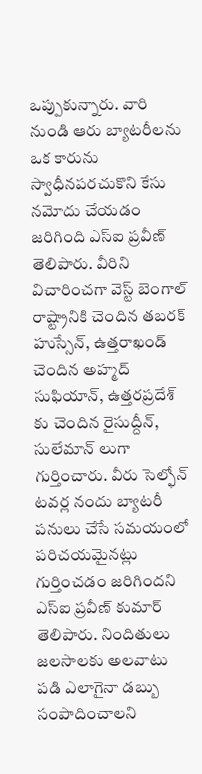ఒప్పుకున్నారు. వారి నుండి ఆరు బ్యాటరీలను ఒక కారును స్వాధీనపరచుకొని కేసు నమోదు చేయడం జరిగింది ఎస్ఐ ప్రవీణ్ తెలిపారు. వీరిని విచారించగా వెస్ట్ బెంగాల్ రాష్ట్రానికి చెందిన తబరక్ హుస్సేన్, ఉత్తరాఖండ్ చెందిన అహ్మద్ సుఫియాన్, ఉత్తరప్రదేశ్ కు చెందిన రైసుద్దీన్, సులేమాన్ లుగా గుర్తించారు. వీరు సెల్ఫోన్ టవర్ల నందు బ్యాటరీ పనులు చేసే సమయంలో పరిచయమైనట్లు గుర్తించడం జరిగిందని ఎస్ఐ ప్రవీణ్ కుమార్ తెలిపారు. నిందితులు జలసాలకు అలవాటు పడి ఎలాగైనా డబ్బు సంపాదించాలని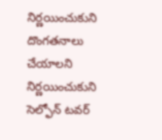నిర్ణయించుకుని దొంగతనాలు చేయాలని నిర్ణయించుకుని సెల్ఫోన్ టవర్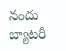నందు బ్యాటరీ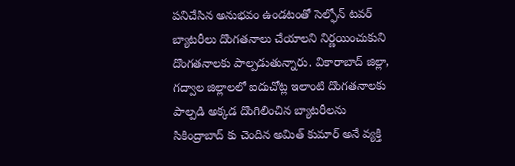పనిచేసిన అనుభవం ఉండటంతో సెల్ఫోన్ టవర్ బ్యాటరీలు దొంగతనాలు చేయాలని నిర్ణయించుకుని దొంగతనాలకు పాల్పడుతున్నారు. వికారాబాద్ జిల్లా, గద్వాల జిల్లాలలో ఐదుచోట్ల ఇలాంటి దొంగతనాలకు పాల్పడి అక్కడ దొంగిలించిన బ్యాటరీలను సికింద్రాబాద్ కు చెందిన అమిత్ కుమార్ అనే వ్యక్తి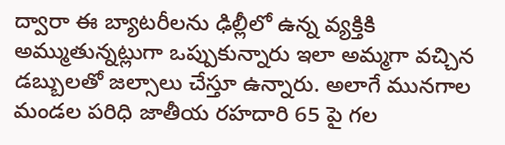ద్వారా ఈ బ్యాటరీలను ఢిల్లీలో ఉన్న వ్యక్తికి అమ్ముతున్నట్లుగా ఒప్పుకున్నారు ఇలా అమ్మగా వచ్చిన డబ్బులతో జల్సాలు చేస్తూ ఉన్నారు. అలాగే మునగాల మండల పరిధి జాతీయ రహదారి 65 పై గల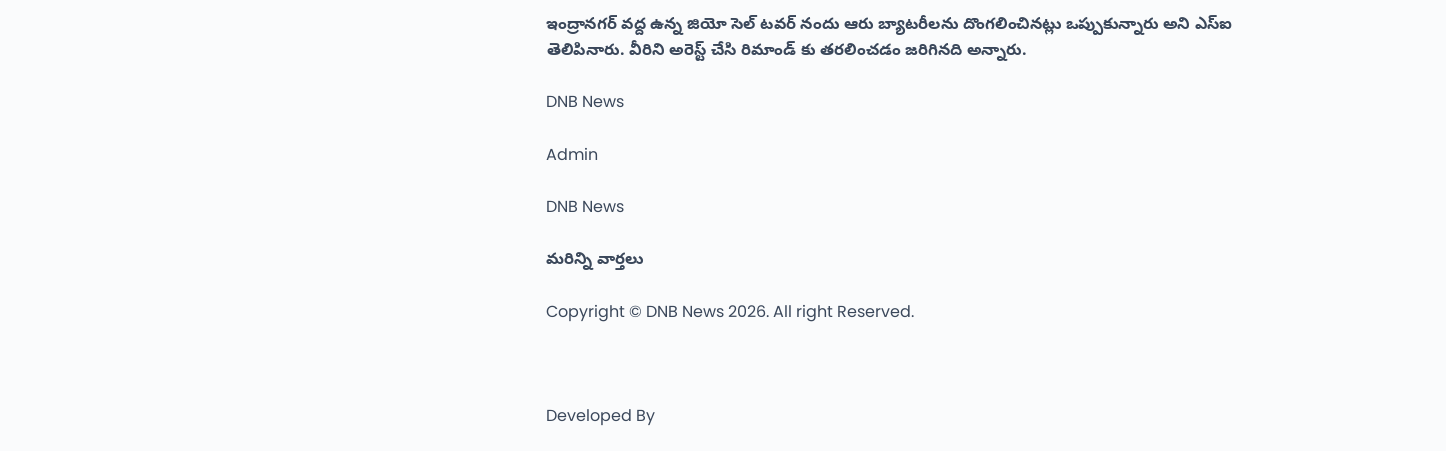ఇంద్రానగర్ వద్ద ఉన్న జియో సెల్ టవర్ నందు ఆరు బ్యాటరీలను దొంగలించినట్లు ఒప్పుకున్నారు అని ఎస్ఐ తెలిపినారు. వీరిని అరెస్ట్ చేసి రిమాండ్ కు తరలించడం జరిగినది అన్నారు.

DNB News

Admin

DNB News

మరిన్ని వార్తలు

Copyright © DNB News 2026. All right Reserved.



Developed By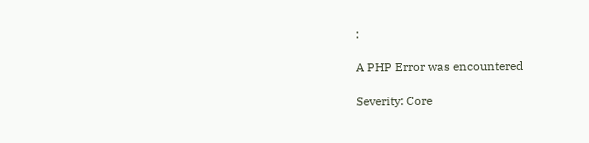:

A PHP Error was encountered

Severity: Core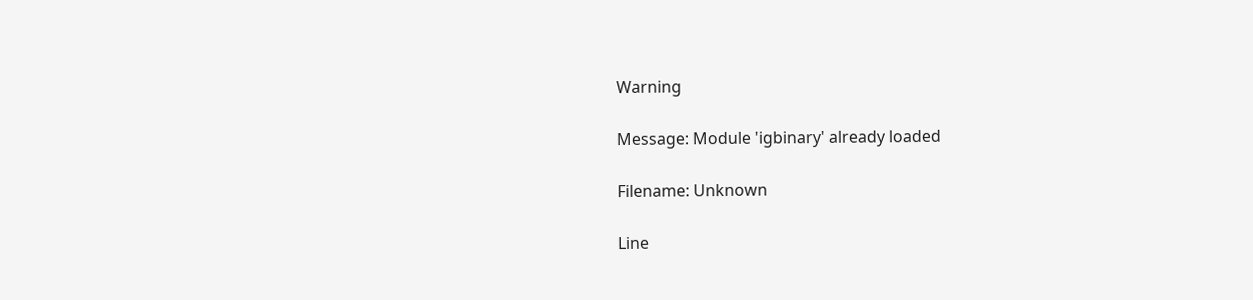Warning

Message: Module 'igbinary' already loaded

Filename: Unknown

Line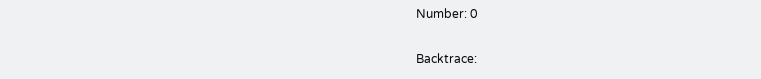Number: 0

Backtrace: